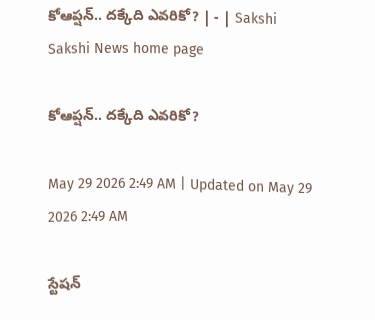కోఆప్షన్‌.. దక్కేది ఎవరికో? | - | Sakshi
Sakshi News home page

కోఆప్షన్‌.. దక్కేది ఎవరికో?

May 29 2026 2:49 AM | Updated on May 29 2026 2:49 AM

స్టేషన్‌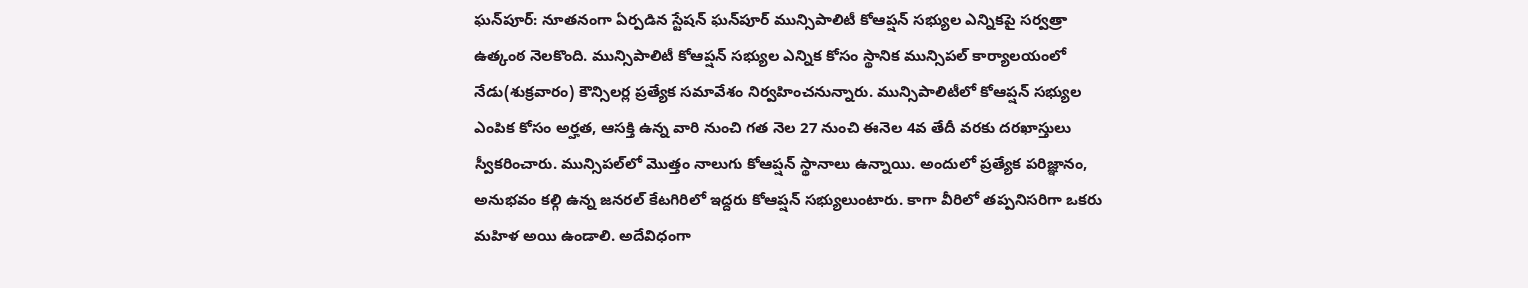ఘన్‌పూర్‌: నూతనంగా ఏర్పడిన స్టేషన్‌ ఘన్‌పూర్‌ మున్సిపాలిటీ కోఆప్షన్‌ సభ్యుల ఎన్నికపై సర్వత్రా ఉత్కంఠ నెలకొంది. మున్సిపాలిటీ కోఆప్షన్‌ సభ్యుల ఎన్నిక కోసం స్థానిక మున్సిపల్‌ కార్యాలయంలో నేడు(శుక్రవారం) కౌన్సిలర్ల ప్రత్యేక సమావేశం నిర్వహించనున్నారు. మున్సిపాలిటీలో కోఆప్షన్‌ సభ్యుల ఎంపిక కోసం అర్హత, ఆసక్తి ఉన్న వారి నుంచి గత నెల 27 నుంచి ఈనెల 4వ తేదీ వరకు దరఖాస్తులు స్వీకరించారు. మున్సిపల్‌లో మొత్తం నాలుగు కోఆప్షన్‌ స్థానాలు ఉన్నాయి. అందులో ప్రత్యేక పరిజ్ఞానం, అనుభవం కల్గి ఉన్న జనరల్‌ కేటగిరిలో ఇద్దరు కోఆప్షన్‌ సభ్యులుంటారు. కాగా వీరిలో తప్పనిసరిగా ఒకరు మహిళ అయి ఉండాలి. అదేవిధంగా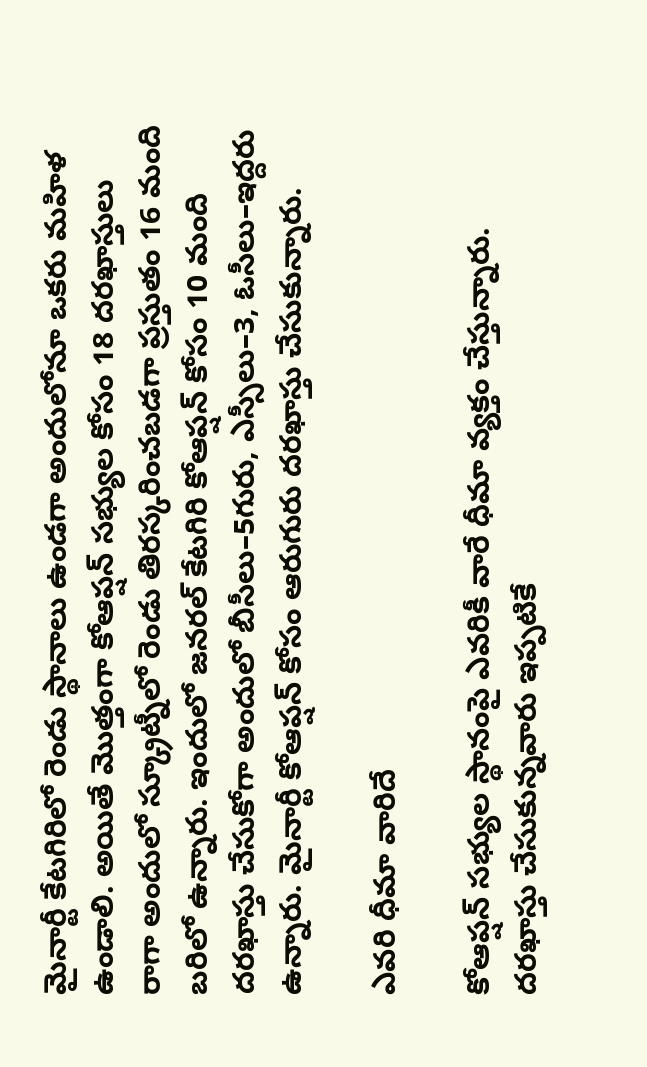మైనార్టీ కేటగిరిలో రెండు స్థానాలు ఉండగా అందులోనూ ఒకరు మహిళ ఉండాలి. అయితే మొత్తంగా కోఆప్షన్‌ సభ్యుల కోసం 18 దరఖాస్తులు రాగా అందులో స్క్రూట్నీలో రెండు తిరస్కరించబడగా ప్రస్తుతం 16 మంది బరిలో ఉన్నారు. ఇందులో జనరల్‌ కేటగిరి కోఆప్షన్‌ కోసం 10 మంది దరఖాస్తు చేసుకోగా అందులో బీసీలు–5గురు, ఎస్సీలు–3, ఓసీలు–ఇద్దరు ఉన్నారు. మైనార్టీ కోఆప్షన్‌ కోసం ఆరుగురు దరఖాస్తు చేసుకున్నారు.

ఎవరి ధీమా వారిదే

కోఆప్షన్‌ సభ్యుల స్థానంపై ఎవరికీ వారే ధీమా వ్యక్తం చేస్తున్నారు. దరఖాస్తు చేసుకున్నవారు ఇప్పటికే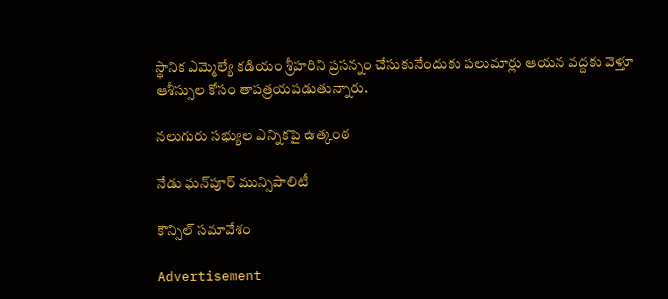స్థానిక ఎమ్మెల్యే కడియం శ్రీహరిని ప్రసన్నం చేసుకునేందుకు పలుమార్లు ఆయన వద్దకు వెళ్తూ ఆశీస్సుల కోసం తాపత్రయపడుతున్నారు.

నలుగురు సభ్యుల ఎన్నికపై ఉత్కంఠ

నేడు ఘన్‌పూర్‌ మున్సిపాలిటీ

కౌన్సిల్‌ సమావేశం

Advertisement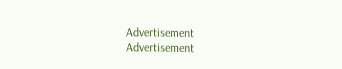Advertisement
Advertisement